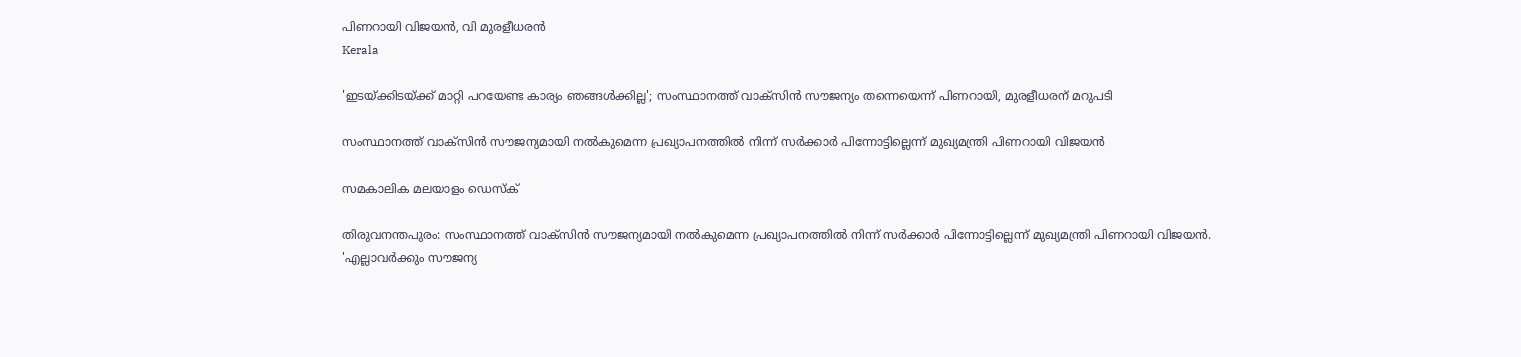പിണറായി വിജയന്‍, വി മുരളീധരന്‍
Kerala

'ഇടയ്ക്കിടയ്ക്ക് മാറ്റി പറയേണ്ട കാര്യം ഞങ്ങള്‍ക്കില്ല'; സംസ്ഥാനത്ത് വാക്‌സിന്‍ സൗജന്യം തന്നെയെന്ന് പിണറായി, മുരളീധരന് മറുപടി

സംസ്ഥാനത്ത് വാക്‌സിന്‍ സൗജന്യമായി നല്‍കുമെന്ന പ്രഖ്യാപനത്തില്‍ നിന്ന് സര്‍ക്കാര്‍ പിന്നോട്ടില്ലെന്ന് മുഖ്യമന്ത്രി പിണറായി വിജയന്‍

സമകാലിക മലയാളം ഡെസ്ക്

തിരുവനന്തപുരം: സംസ്ഥാനത്ത് വാക്‌സിന്‍ സൗജന്യമായി നല്‍കുമെന്ന പ്രഖ്യാപനത്തില്‍ നിന്ന് സര്‍ക്കാര്‍ പിന്നോട്ടില്ലെന്ന് മുഖ്യമന്ത്രി പിണറായി വിജയന്‍. 'എല്ലാവര്‍ക്കും സൗജന്യ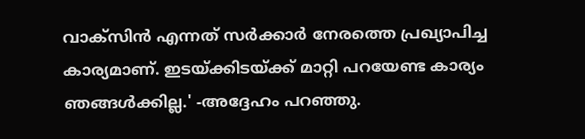വാക്‌സിന്‍ എന്നത് സര്‍ക്കാര്‍ നേരത്തെ പ്രഖ്യാപിച്ച കാര്യമാണ്. ഇടയ്ക്കിടയ്ക്ക് മാറ്റി പറയേണ്ട കാര്യം ഞങ്ങള്‍ക്കില്ല.' -അദ്ദേഹം പറഞ്ഞു.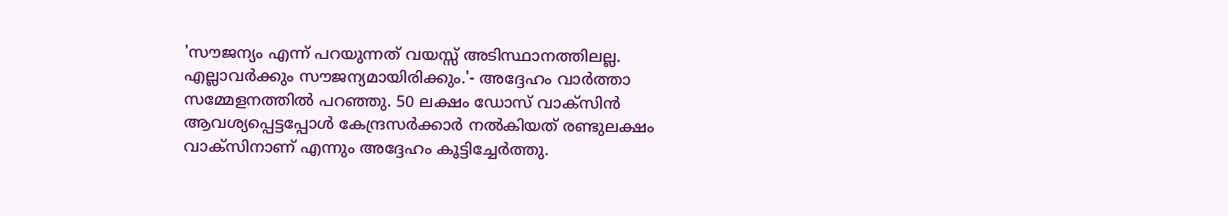'സൗജന്യം എന്ന് പറയുന്നത് വയസ്സ് അടിസ്ഥാനത്തിലല്ല. എല്ലാവര്‍ക്കും സൗജന്യമായിരിക്കും.'- അദ്ദേഹം വാര്‍ത്താ സമ്മേളനത്തില്‍ പറഞ്ഞു. 50 ലക്ഷം ഡോസ് വാക്‌സിന്‍ ആവശ്യപ്പെട്ടപ്പോള്‍ കേന്ദ്രസര്‍ക്കാര്‍ നല്‍കിയത് രണ്ടുലക്ഷം വാക്‌സിനാണ് എന്നും അദ്ദേഹം കൂട്ടിച്ചേര്‍ത്തു.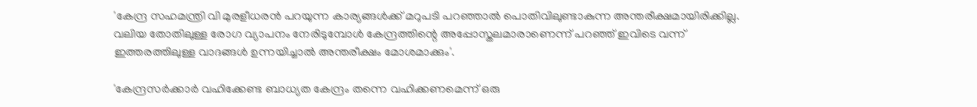'കേന്ദ്ര സഹമന്ത്രി വി മുരളീധരന്‍ പറയുന്ന കാര്യങ്ങള്‍ക്ക് മറുപടി പറഞ്ഞാല്‍ പൊതിവിലുണ്ടാകുന്ന അന്തരീക്ഷമായിരിക്കില്ല. വലിയ തോതിലുള്ള രോഗ വ്യാപനം നേരിടുമ്പോള്‍ കേന്ദ്രത്തിന്റെ അപ്പോസ്തലമാരാണെന്ന് പറഞ്ഞ് ഇവിടെ വന്ന് ഇത്തരത്തിലുള്ള വാദങ്ങള്‍ ഉന്നയിച്ചാല്‍ അന്തരീക്ഷം മോശമാക്കും'.

'കേന്ദ്രസര്‍ക്കാര്‍ വഹിക്കേണ്ട ബാധ്യത കേന്ദ്രം തന്നെ വഹിക്കണമെന്ന് ഒരു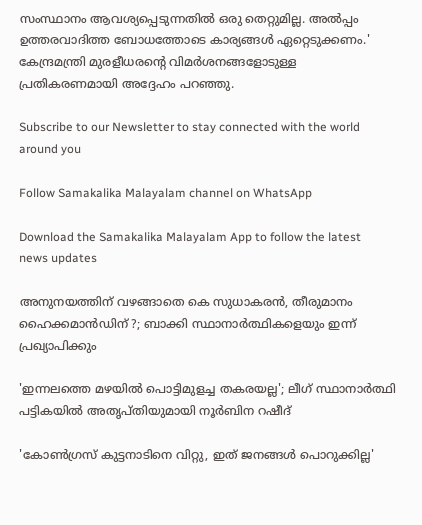സംസ്ഥാനം ആവശ്യപ്പെടുന്നതില്‍ ഒരു തെറ്റുമില്ല. അല്‍പ്പം ഉത്തരവാദിത്ത ബോധത്തോടെ കാര്യങ്ങള്‍ ഏറ്റെടുക്കണം.' കേന്ദ്രമന്ത്രി മുരളീധരന്റെ വിമര്‍ശനങ്ങളോടുള്ള പ്രതികരണമായി അദ്ദേഹം പറഞ്ഞു.

Subscribe to our Newsletter to stay connected with the world around you

Follow Samakalika Malayalam channel on WhatsApp

Download the Samakalika Malayalam App to follow the latest news updates

അനുനയത്തിന് വഴങ്ങാതെ കെ സുധാകരന്‍, തീരുമാനം ഹൈക്കമാന്‍ഡിന് ?; ബാക്കി സ്ഥാനാര്‍ത്ഥികളെയും ഇന്ന് പ്രഖ്യാപിക്കും

'ഇന്നലത്തെ മഴയിൽ പൊട്ടിമുളച്ച തകരയല്ല'; ലീഗ് സ്ഥാനാർത്ഥി പട്ടികയിൽ അതൃപ്തിയുമായി നൂർബിന റഷീദ്

'കോൺഗ്രസ് കുട്ടനാടിനെ വിറ്റു, ഇത് ജനങ്ങൾ പൊറുക്കില്ല'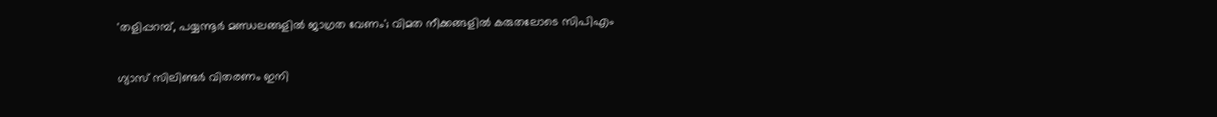'തളിപ്പറമ്പ്, പയ്യന്നൂര്‍ മണ്ഡലങ്ങളില്‍ ജാഗ്രത വേണം'; വിമത നീക്കങ്ങളില്‍ കരുതലോടെ സിപിഎം

ഗ്യാസ് സിലിണ്ടർ വിതരണം ഇനി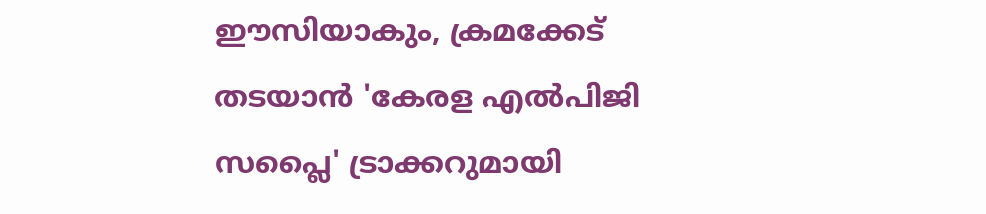ഈസിയാകും, ക്രമക്കേട് തടയാൻ 'കേരള എൽപിജി സപ്ലൈ' ട്രാക്കറുമായി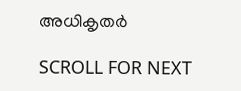അധികൃതർ

SCROLL FOR NEXT